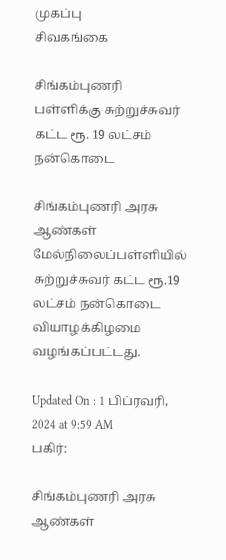முகப்பு
சிவகங்கை

சிங்கம்புணரி பள்ளிக்கு சுற்றுச்சுவர் கட்ட ரூ. 19 லட்சம் நன்கொடை

சிங்கம்புணரி அரசு ஆண்கள் மேல்நிலைப்பள்ளியில் சுற்றுச்சுவர் கட்ட ரூ.19 லட்சம் நன்கொடை வியாழக்கிழமை வழங்கப்பட்டது.

Updated On : 1 பிப்ரவரி, 2024 at 9:59 AM
பகிர்:

சிங்கம்புணரி அரசு ஆண்கள்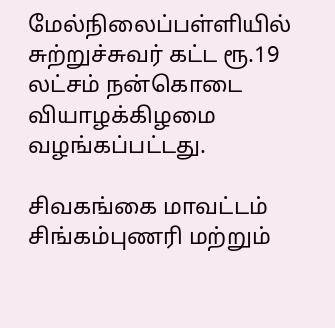மேல்நிலைப்பள்ளியில் சுற்றுச்சுவர் கட்ட ரூ.19 லட்சம் நன்கொடை வியாழக்கிழமை வழங்கப்பட்டது.

சிவகங்கை மாவட்டம் சிங்கம்புணரி மற்றும்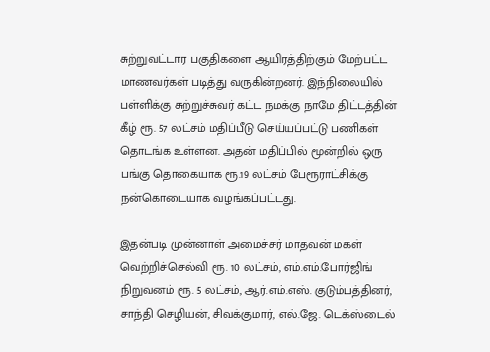சுற்றுவட்டார பகுதிகளை ஆயிரத்திற்கும் மேற்பட்ட மாணவர்கள் படித்து வருகின்றனர். இந்நிலையில் பள்ளிக்கு சுற்றுச்சுவர் கட்ட நமக்கு நாமே திட்டத்தின் கீழ் ரூ. 57 லட்சம் மதிப்பீடு செய்யப்பட்டு பணிகள் தொடங்க உள்ளன. அதன் மதிப்பில் மூன்றில் ஒரு பங்கு தொகையாக ரூ.19 லட்சம் பேரூராட்சிக்கு நன்கொடையாக வழங்கப்பட்டது.

இதன்படி முன்னாள் அமைச்சர் மாதவன் மகள் வெற்றிச்செல்வி ரூ. 10 லட்சம், எம்.எம்.போர்ஜிங் நிறுவனம் ரூ. 5 லட்சம், ஆர்.எம்.எஸ். குடும்பத்தினர், சாந்தி செழியன், சிவக்குமார், எல்.ஜே. டெக்ஸ்டைல்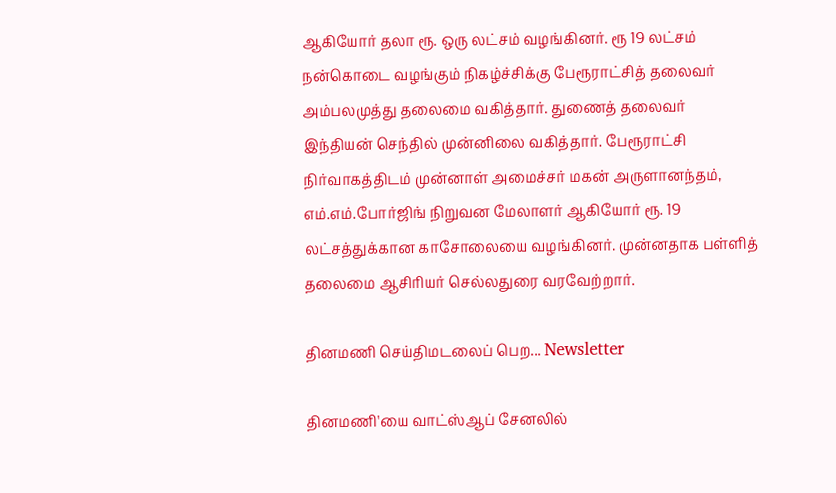ஆகியோர் தலா ரூ. ஒரு லட்சம் வழங்கினர். ரூ 19 லட்சம் நன்கொடை வழங்கும் நிகழ்ச்சிக்கு பேரூராட்சித் தலைவர் அம்பலமுத்து தலைமை வகித்தார். துணைத் தலைவர் இந்தியன் செந்தில் முன்னிலை வகித்தார். பேரூராட்சி நிர்வாகத்திடம் முன்னாள் அமைச்சர் மகன் அருளானந்தம், எம்.எம்.போர்ஜிங் நிறுவன மேலாளர் ஆகியோர் ரூ. 19 லட்சத்துக்கான காசோலையை வழங்கினர். முன்னதாக பள்ளித் தலைமை ஆசிரியர் செல்லதுரை வரவேற்றார்.

தினமணி செய்திமடலைப் பெற... Newsletter

தினமணி'யை வாட்ஸ்ஆப் சேனலில்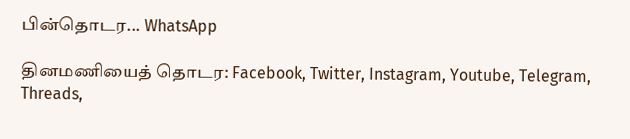பின்தொடர... WhatsApp

தினமணியைத் தொடர: Facebook, Twitter, Instagram, Youtube, Telegram, Threads,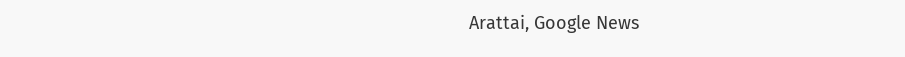Arattai, Google News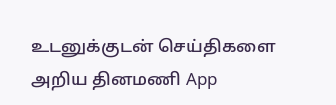உடனுக்குடன் செய்திகளை அறிய தினமணி App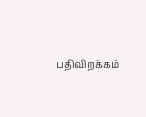பதிவிறக்கம்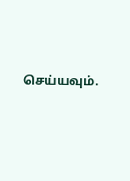செய்யவும்.